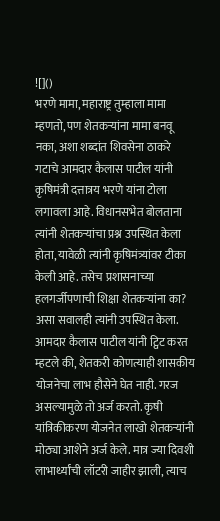![]()
भरणे मामा, महाराष्ट्र तुम्हाला मामा म्हणतो, पण शेतकऱ्यांना मामा बनवू नका, अशा शब्दांत शिवसेना ठाकरे गटाचे आमदार कैलास पाटील यांनी कृषिमंत्री दत्तात्रय भरणे यांना टोला लगावला आहे. विधानसभेत बोलताना त्यांनी शेतकऱ्यांचा प्रश्न उपस्थित केला होता, यावेळी त्यांनी कृषिमंत्र्यांवर टीका केली आहे. तसेच प्रशासनाच्या हलगर्जीपणाची शिक्षा शेतकऱ्यांना का? असा सवालही त्यांनी उपस्थित केला. आमदार कैलास पाटील यांनी ट्विट करत म्हटले की, शेतकरी कोणत्याही शासकीय योजनेचा लाभ हौसेने घेत नाही. गरज असल्यामुळे तो अर्ज करतो. कृषी यांत्रिकीकरण योजनेत लाखो शेतकऱ्यांनी मोठ्या आशेने अर्ज केले. मात्र ज्या दिवशी लाभार्थ्यांची लॉटरी जाहीर झाली, त्याच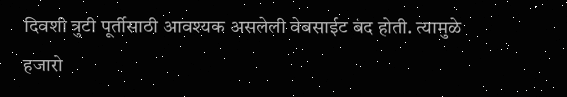दिवशी त्रुटी पूर्तीसाठी आवश्यक असलेली वेबसाईट बंद होती. त्यामुळे हजारो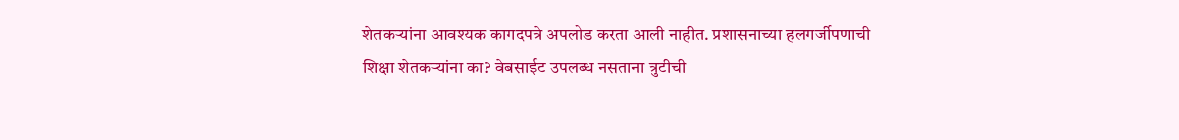शेतकऱ्यांना आवश्यक कागदपत्रे अपलोड करता आली नाहीत. प्रशासनाच्या हलगर्जीपणाची शिक्षा शेतकऱ्यांना का? वेबसाईट उपलब्ध नसताना त्रुटीची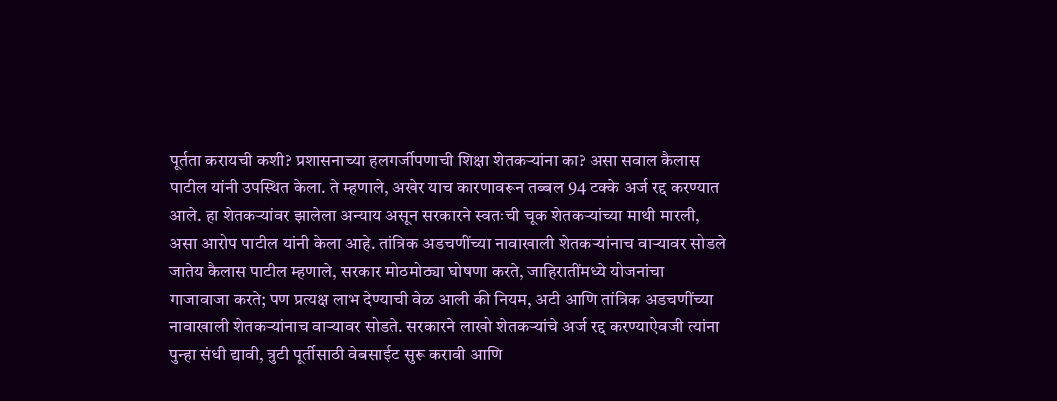पूर्तता करायची कशी? प्रशासनाच्या हलगर्जीपणाची शिक्षा शेतकऱ्यांना का? असा सवाल कैलास पाटील यांनी उपस्थित केला. ते म्हणाले, अखेर याच कारणावरून तब्बल 94 टक्के अर्ज रद्द करण्यात आले. हा शेतकऱ्यांवर झालेला अन्याय असून सरकारने स्वतःची चूक शेतकऱ्यांच्या माथी मारली, असा आरोप पाटील यांनी केला आहे. तांत्रिक अडचणींच्या नावाखाली शेतकऱ्यांनाच वाऱ्यावर सोडले जातेय कैलास पाटील म्हणाले, सरकार मोठमोठ्या घोषणा करते, जाहिरातींमध्ये योजनांचा गाजावाजा करते; पण प्रत्यक्ष लाभ देण्याची वेळ आली की नियम, अटी आणि तांत्रिक अडचणींच्या नावाखाली शेतकऱ्यांनाच वाऱ्यावर सोडते. सरकारने लाखो शेतकऱ्यांचे अर्ज रद्द करण्याऐवजी त्यांना पुन्हा संधी द्यावी, त्रुटी पूर्तीसाठी वेबसाईट सुरू करावी आणि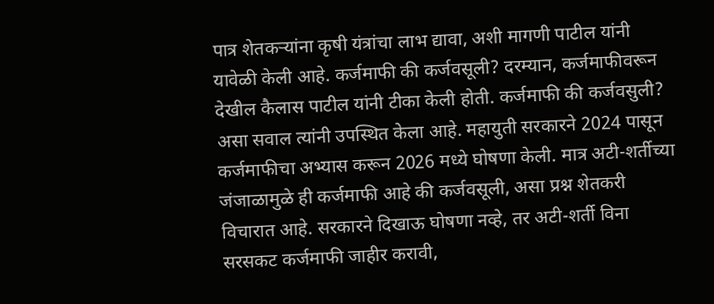पात्र शेतकऱ्यांना कृषी यंत्रांचा लाभ द्यावा, अशी मागणी पाटील यांनी यावेळी केली आहे. कर्जमाफी की कर्जवसूली? दरम्यान, कर्जमाफीवरून देखील कैलास पाटील यांनी टीका केली होती. कर्जमाफी की कर्जवसुली? असा सवाल त्यांनी उपस्थित केला आहे. महायुती सरकारने 2024 पासून कर्जमाफीचा अभ्यास करून 2026 मध्ये घोषणा केली. मात्र अटी-शर्तीच्या जंजाळामुळे ही कर्जमाफी आहे की कर्जवसूली, असा प्रश्न शेतकरी विचारात आहे. सरकारने दिखाऊ घोषणा नव्हे, तर अटी-शर्ती विना सरसकट कर्जमाफी जाहीर करावी,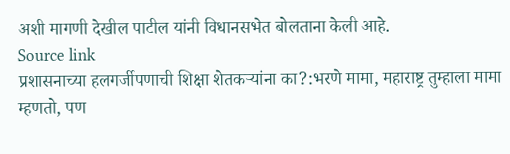अशी मागणी देखील पाटील यांनी विधानसभेत बोलताना केली आहे.
Source link
प्रशासनाच्या हलगर्जीपणाची शिक्षा शेतकऱ्यांना का?:भरणे मामा, महाराष्ट्र तुम्हाला मामा म्हणतो, पण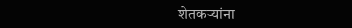शेतकऱ्यांना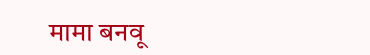मामा बनवू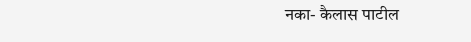नका- कैलास पाटील